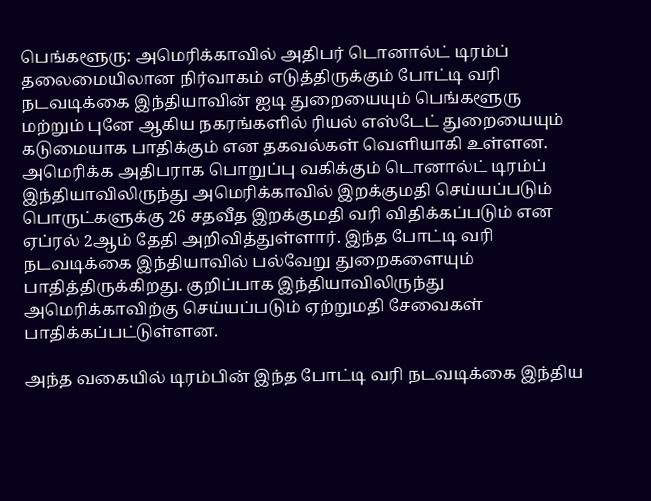பெங்களூரு: அமெரிக்காவில் அதிபர் டொனால்ட் டிரம்ப் தலைமையிலான நிர்வாகம் எடுத்திருக்கும் போட்டி வரி நடவடிக்கை இந்தியாவின் ஐடி துறையையும் பெங்களூரு மற்றும் புனே ஆகிய நகரங்களில் ரியல் எஸ்டேட் துறையையும் கடுமையாக பாதிக்கும் என தகவல்கள் வெளியாகி உள்ளன.
அமெரிக்க அதிபராக பொறுப்பு வகிக்கும் டொனால்ட் டிரம்ப் இந்தியாவிலிருந்து அமெரிக்காவில் இறக்குமதி செய்யப்படும் பொருட்களுக்கு 26 சதவீத இறக்குமதி வரி விதிக்கப்படும் என ஏப்ரல் 2ஆம் தேதி அறிவித்துள்ளார். இந்த போட்டி வரி நடவடிக்கை இந்தியாவில் பல்வேறு துறைகளையும் பாதித்திருக்கிறது. குறிப்பாக இந்தியாவிலிருந்து அமெரிக்காவிற்கு செய்யப்படும் ஏற்றுமதி சேவைகள் பாதிக்கப்பட்டுள்ளன.

அந்த வகையில் டிரம்பின் இந்த போட்டி வரி நடவடிக்கை இந்திய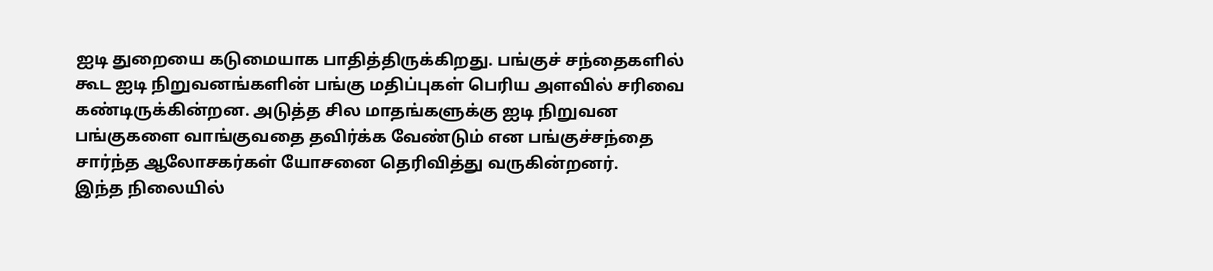ஐடி துறையை கடுமையாக பாதித்திருக்கிறது. பங்குச் சந்தைகளில் கூட ஐடி நிறுவனங்களின் பங்கு மதிப்புகள் பெரிய அளவில் சரிவை கண்டிருக்கின்றன. அடுத்த சில மாதங்களுக்கு ஐடி நிறுவன பங்குகளை வாங்குவதை தவிர்க்க வேண்டும் என பங்குச்சந்தை சார்ந்த ஆலோசகர்கள் யோசனை தெரிவித்து வருகின்றனர்.
இந்த நிலையில்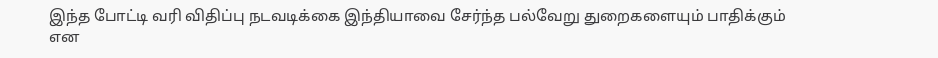இந்த போட்டி வரி விதிப்பு நடவடிக்கை இந்தியாவை சேர்ந்த பல்வேறு துறைகளையும் பாதிக்கும் என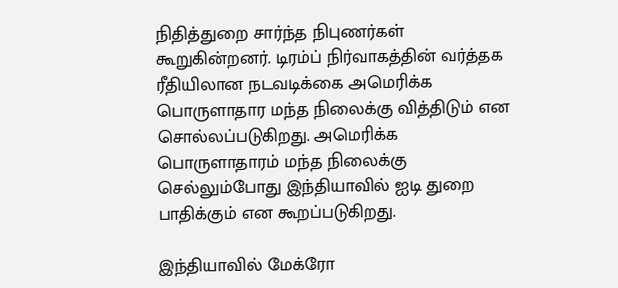நிதித்துறை சார்ந்த நிபுணர்கள் கூறுகின்றனர். டிரம்ப் நிர்வாகத்தின் வர்த்தக ரீதியிலான நடவடிக்கை அமெரிக்க பொருளாதார மந்த நிலைக்கு வித்திடும் என சொல்லப்படுகிறது. அமெரிக்க பொருளாதாரம் மந்த நிலைக்கு செல்லும்போது இந்தியாவில் ஐடி துறை பாதிக்கும் என கூறப்படுகிறது.

இந்தியாவில் மேக்ரோ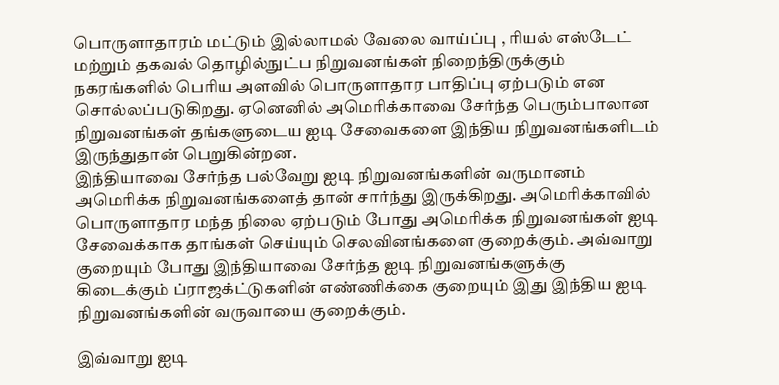பொருளாதாரம் மட்டும் இல்லாமல் வேலை வாய்ப்பு , ரியல் எஸ்டேட் மற்றும் தகவல் தொழில்நுட்ப நிறுவனங்கள் நிறைந்திருக்கும் நகரங்களில் பெரிய அளவில் பொருளாதார பாதிப்பு ஏற்படும் என சொல்லப்படுகிறது. ஏனெனில் அமெரிக்காவை சேர்ந்த பெரும்பாலான நிறுவனங்கள் தங்களுடைய ஐடி சேவைகளை இந்திய நிறுவனங்களிடம் இருந்துதான் பெறுகின்றன.
இந்தியாவை சேர்ந்த பல்வேறு ஐடி நிறுவனங்களின் வருமானம் அமெரிக்க நிறுவனங்களைத் தான் சார்ந்து இருக்கிறது. அமெரிக்காவில் பொருளாதார மந்த நிலை ஏற்படும் போது அமெரிக்க நிறுவனங்கள் ஐடி சேவைக்காக தாங்கள் செய்யும் செலவினங்களை குறைக்கும். அவ்வாறு குறையும் போது இந்தியாவை சேர்ந்த ஐடி நிறுவனங்களுக்கு கிடைக்கும் ப்ராஜக்ட்டுகளின் எண்ணிக்கை குறையும் இது இந்திய ஐடி நிறுவனங்களின் வருவாயை குறைக்கும்.

இவ்வாறு ஐடி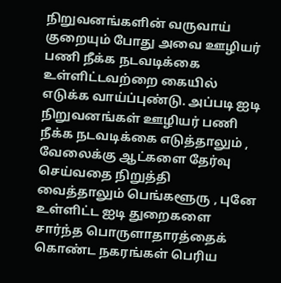நிறுவனங்களின் வருவாய் குறையும் போது அவை ஊழியர் பணி நீக்க நடவடிக்கை உள்ளிட்டவற்றை கையில் எடுக்க வாய்ப்புண்டு. அப்படி ஐடி நிறுவனங்கள் ஊழியர் பணி நீக்க நடவடிக்கை எடுத்தாலும் , வேலைக்கு ஆட்களை தேர்வு செய்வதை நிறுத்தி வைத்தாலும் பெங்களூரு , புனே உள்ளிட்ட ஐடி துறைகளை சார்ந்த பொருளாதாரத்தைக் கொண்ட நகரங்கள் பெரிய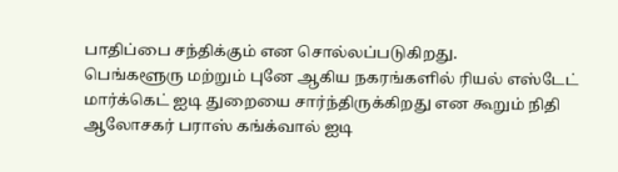பாதிப்பை சந்திக்கும் என சொல்லப்படுகிறது.
பெங்களூரு மற்றும் புனே ஆகிய நகரங்களில் ரியல் எஸ்டேட் மார்க்கெட் ஐடி துறையை சார்ந்திருக்கிறது என கூறும் நிதி ஆலோசகர் பராஸ் கங்க்வால் ஐடி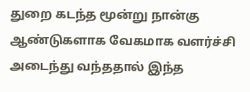துறை கடந்த மூன்று நான்கு ஆண்டுகளாக வேகமாக வளர்ச்சி அடைந்து வந்ததால் இந்த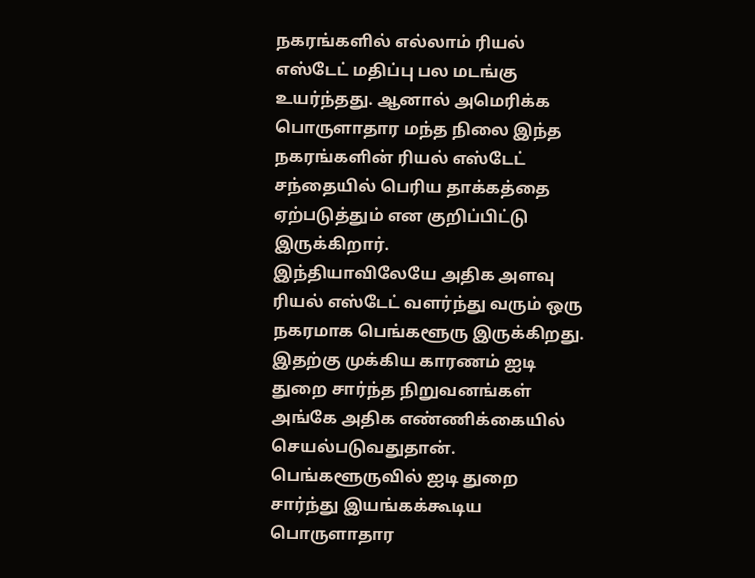நகரங்களில் எல்லாம் ரியல் எஸ்டேட் மதிப்பு பல மடங்கு உயர்ந்தது. ஆனால் அமெரிக்க பொருளாதார மந்த நிலை இந்த நகரங்களின் ரியல் எஸ்டேட் சந்தையில் பெரிய தாக்கத்தை ஏற்படுத்தும் என குறிப்பிட்டு இருக்கிறார்.
இந்தியாவிலேயே அதிக அளவு ரியல் எஸ்டேட் வளர்ந்து வரும் ஒரு நகரமாக பெங்களூரு இருக்கிறது. இதற்கு முக்கிய காரணம் ஐடி துறை சார்ந்த நிறுவனங்கள் அங்கே அதிக எண்ணிக்கையில் செயல்படுவதுதான். பெங்களூருவில் ஐடி துறை சார்ந்து இயங்கக்கூடிய பொருளாதார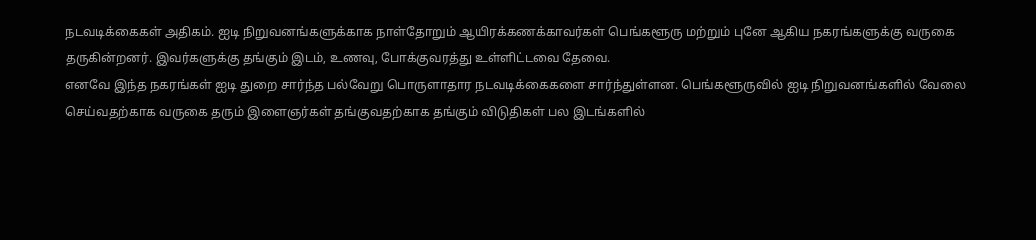நடவடிக்கைகள் அதிகம். ஐடி நிறுவனங்களுக்காக நாள்தோறும் ஆயிரக்கணக்காவர்கள் பெங்களூரு மற்றும் புனே ஆகிய நகரங்களுக்கு வருகை தருகின்றனர். இவர்களுக்கு தங்கும் இடம், உணவு, போக்குவரத்து உள்ளிட்டவை தேவை.
எனவே இந்த நகரங்கள் ஐடி துறை சார்ந்த பல்வேறு பொருளாதார நடவடிக்கைகளை சார்ந்துள்ளன. பெங்களூருவில் ஐடி நிறுவனங்களில் வேலை செய்வதற்காக வருகை தரும் இளைஞர்கள் தங்குவதற்காக தங்கும் விடுதிகள் பல இடங்களில்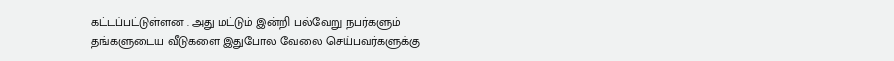கட்டப்பட்டுள்ளன . அது மட்டும் இன்றி பல்வேறு நபர்களும் தங்களுடைய வீடுகளை இதுபோல வேலை செய்பவர்களுக்கு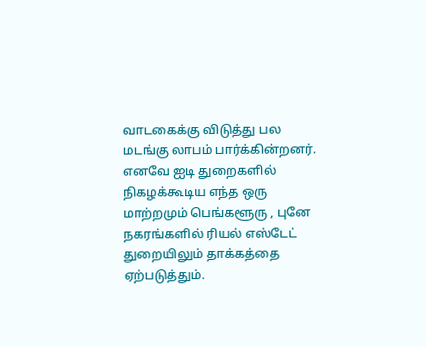வாடகைக்கு விடுத்து பல மடங்கு லாபம் பார்க்கின்றனர். எனவே ஐடி துறைகளில் நிகழக்கூடிய எந்த ஒரு மாற்றமும் பெங்களூரு , புனே நகரங்களில் ரியல் எஸ்டேட் துறையிலும் தாக்கத்தை ஏற்படுத்தும்.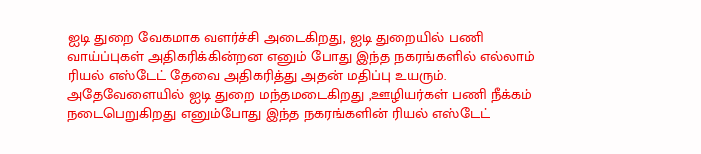ஐடி துறை வேகமாக வளர்ச்சி அடைகிறது, ஐடி துறையில் பணி வாய்ப்புகள் அதிகரிக்கின்றன எனும் போது இந்த நகரங்களில் எல்லாம் ரியல் எஸ்டேட் தேவை அதிகரித்து அதன் மதிப்பு உயரும். அதேவேளையில் ஐடி துறை மந்தமடைகிறது ,ஊழியர்கள் பணி நீக்கம் நடைபெறுகிறது எனும்போது இந்த நகரங்களின் ரியல் எஸ்டேட்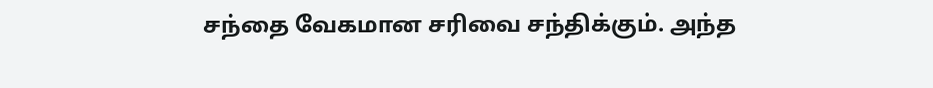சந்தை வேகமான சரிவை சந்திக்கும். அந்த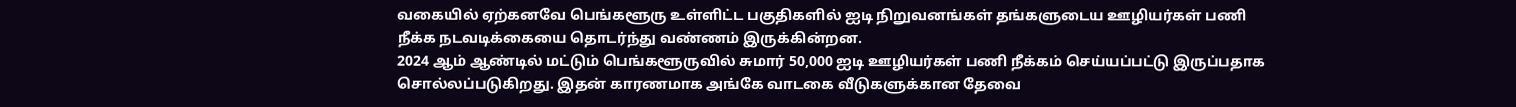வகையில் ஏற்கனவே பெங்களூரு உள்ளிட்ட பகுதிகளில் ஐடி நிறுவனங்கள் தங்களுடைய ஊழியர்கள் பணி நீக்க நடவடிக்கையை தொடர்ந்து வண்ணம் இருக்கின்றன.
2024 ஆம் ஆண்டில் மட்டும் பெங்களூருவில் சுமார் 50,000 ஐடி ஊழியர்கள் பணி நீக்கம் செய்யப்பட்டு இருப்பதாக சொல்லப்படுகிறது. இதன் காரணமாக அங்கே வாடகை வீடுகளுக்கான தேவை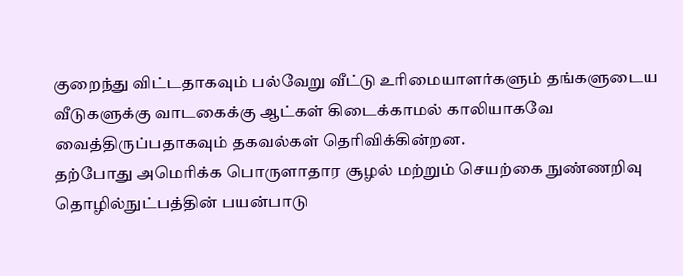குறைந்து விட்டதாகவும் பல்வேறு வீட்டு உரிமையாளர்களும் தங்களுடைய வீடுகளுக்கு வாடகைக்கு ஆட்கள் கிடைக்காமல் காலியாகவே வைத்திருப்பதாகவும் தகவல்கள் தெரிவிக்கின்றன.
தற்போது அமெரிக்க பொருளாதார சூழல் மற்றும் செயற்கை நுண்ணறிவு தொழில்நுட்பத்தின் பயன்பாடு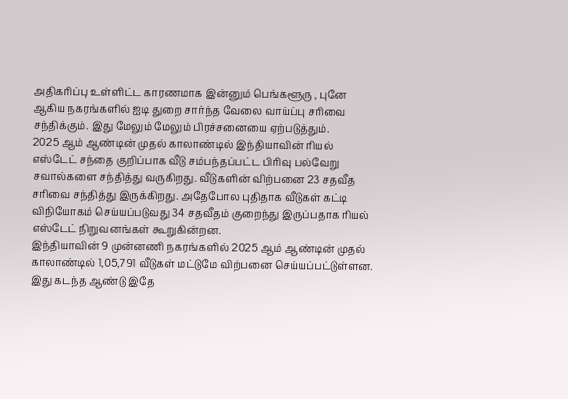அதிகரிப்பு உள்ளிட்ட காரணமாக இன்னும் பெங்களூரு , புனே ஆகிய நகரங்களில் ஐடி துறை சார்ந்த வேலை வாய்ப்பு சரிவை சந்திக்கும். இது மேலும் மேலும் பிரச்சனையை ஏற்படுத்தும்.
2025 ஆம் ஆண்டின் முதல் காலாண்டில் இந்தியாவின் ரியல் எஸ்டேட் சந்தை குறிப்பாக வீடு சம்பந்தப்பட்ட பிரிவு பல்வேறு சவால்களை சந்தித்து வருகிறது. வீடுகளின் விற்பனை 23 சதவீத சரிவை சந்தித்து இருக்கிறது. அதேபோல புதிதாக வீடுகள் கட்டி விநியோகம் செய்யப்படுவது 34 சதவீதம் குறைந்து இருப்பதாக ரியல் எஸ்டேட் நிறுவனங்கள் கூறுகின்றன.
இந்தியாவின் 9 முன்னணி நகரங்களில் 2025 ஆம் ஆண்டின் முதல் காலாண்டில் 1,05,791 வீடுகள் மட்டுமே விற்பனை செய்யப்பட்டுள்ளன. இது கடந்த ஆண்டு இதே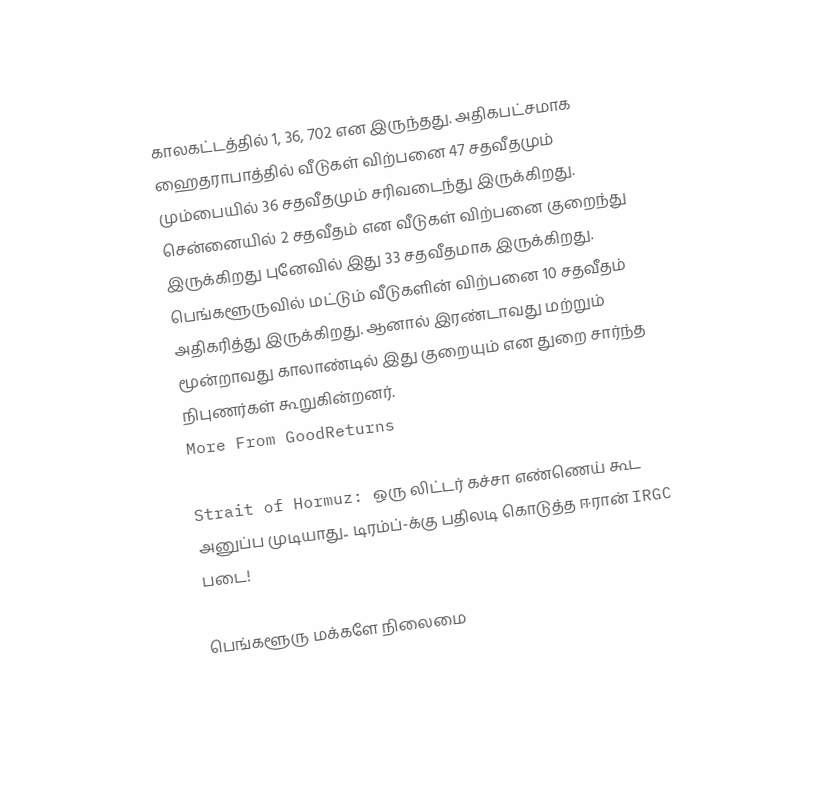காலகட்டத்தில் 1, 36, 702 என இருந்தது. அதிகபட்சமாக ஹைதராபாத்தில் வீடுகள் விற்பனை 47 சதவீதமும் மும்பையில் 36 சதவீதமும் சரிவடைந்து இருக்கிறது. சென்னையில் 2 சதவீதம் என வீடுகள் விற்பனை குறைந்து இருக்கிறது புனேவில் இது 33 சதவீதமாக இருக்கிறது. பெங்களூருவில் மட்டும் வீடுகளின் விற்பனை 10 சதவீதம் அதிகரித்து இருக்கிறது. ஆனால் இரண்டாவது மற்றும் மூன்றாவது காலாண்டில் இது குறையும் என துறை சார்ந்த நிபுணர்கள் கூறுகின்றனர்.
More From GoodReturns

Strait of Hormuz: ஒரு லிட்டர் கச்சா எண்ணெய் கூட அனுப்ப முடியாது.. டிரம்ப்-க்கு பதிலடி கொடுத்த ஈரான் IRGC படை!

பெங்களூரு மக்களே நிலைமை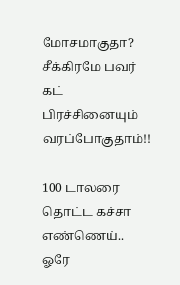மோசமாகுதா? சீக்கிரமே பவர் கட் பிரச்சினையும் வரப்போகுதாம்!!

100 டாலரை தொட்ட கச்சா எண்ணெய்.. ஓரே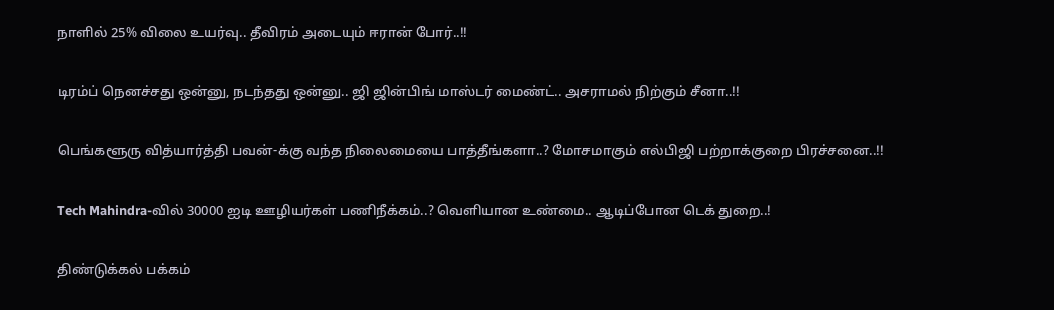நாளில் 25% விலை உயர்வு.. தீவிரம் அடையும் ஈரான் போர்..!!

டிரம்ப் நெனச்சது ஒன்னு, நடந்தது ஒன்னு.. ஜி ஜின்பிங் மாஸ்டர் மைண்ட்.. அசராமல் நிற்கும் சீனா..!!

பெங்களூரு வித்யார்த்தி பவன்-க்கு வந்த நிலைமையை பாத்தீங்களா..? மோசமாகும் எல்பிஜி பற்றாக்குறை பிரச்சனை..!!

Tech Mahindra-வில் 30000 ஐடி ஊழியர்கள் பணிநீக்கம்..? வெளியான உண்மை.. ஆடிப்போன டெக் துறை..!

திண்டுக்கல் பக்கம்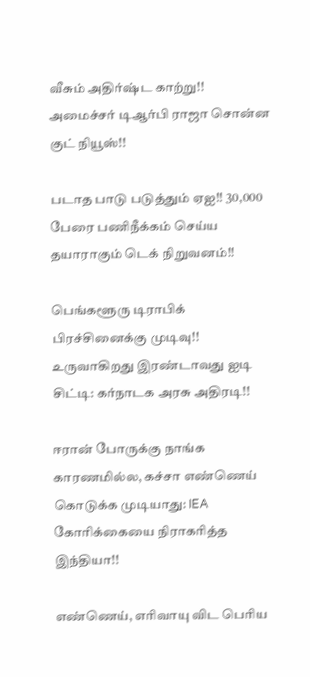வீசும் அதிர்ஷ்ட காற்று!! அமைச்சர் டிஆர்பி ராஜா சொன்ன குட் நியூஸ்!!

படாத பாடு படுத்தும் ஏஐ!! 30,000 பேரை பணிநீக்கம் செய்ய தயாராகும் டெக் நிறுவனம்!!

பெங்களூரு டிராபிக் பிரச்சினைக்கு முடிவு!! உருவாகிறது இரண்டாவது ஐடி சிட்டி: கர்நாடக அரசு அதிரடி!!

ஈரான் போருக்கு நாங்க காரணமில்ல, கச்சா எண்ணெய் கொடுக்க முடியாது: IEA கோரிக்கையை நிராகரித்த இந்தியா!!

எண்ணெய், எரிவாயு விட பெரிய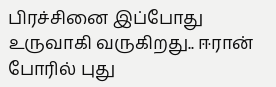பிரச்சினை இப்போது உருவாகி வருகிறது.. ஈரான் போரில் புது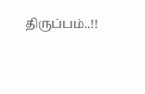திருப்பம்..!!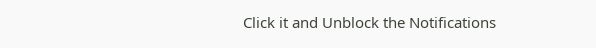Click it and Unblock the Notifications